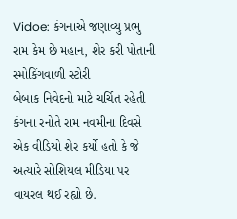Vidoe: કંગનાએ જણાવ્યુ પ્રભુ રામ કેમ છે મહાન, શેર કરી પોતાની સ્મોકિંગવાળી સ્ટોરી
બેબાક નિવેદનો માટે ચર્ચિત રહેતી કંગના રનોતે રામ નવમીના દિવસે એક વીડિયો શેર કર્યો હતો કે જે અત્યારે સોશિયલ મીડિયા પર વાયરલ થઈ રહ્યો છે.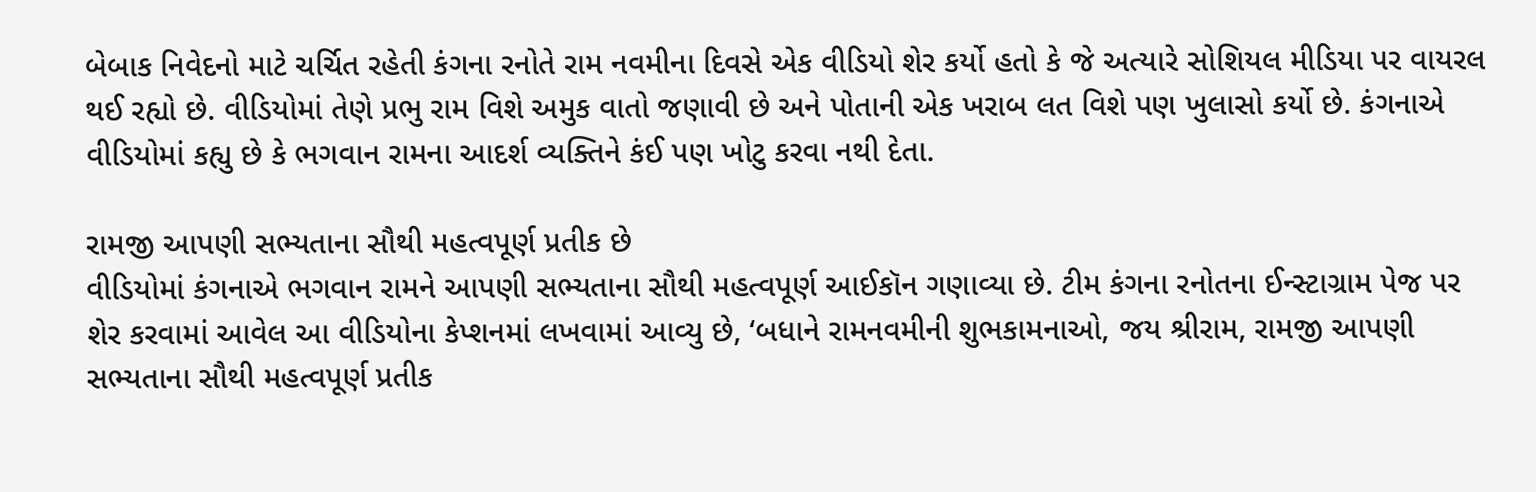બેબાક નિવેદનો માટે ચર્ચિત રહેતી કંગના રનોતે રામ નવમીના દિવસે એક વીડિયો શેર કર્યો હતો કે જે અત્યારે સોશિયલ મીડિયા પર વાયરલ થઈ રહ્યો છે. વીડિયોમાં તેણે પ્રભુ રામ વિશે અમુક વાતો જણાવી છે અને પોતાની એક ખરાબ લત વિશે પણ ખુલાસો કર્યો છે. કંગનાએ વીડિયોમાં કહ્યુ છે કે ભગવાન રામના આદર્શ વ્યક્તિને કંઈ પણ ખોટુ કરવા નથી દેતા.

રામજી આપણી સભ્યતાના સૌથી મહત્વપૂર્ણ પ્રતીક છે
વીડિયોમાં કંગનાએ ભગવાન રામને આપણી સભ્યતાના સૌથી મહત્વપૂર્ણ આઈકૉન ગણાવ્યા છે. ટીમ કંગના રનોતના ઈન્સ્ટાગ્રામ પેજ પર શેર કરવામાં આવેલ આ વીડિયોના કેપ્શનમાં લખવામાં આવ્યુ છે, ‘બધાને રામનવમીની શુભકામનાઓ, જય શ્રીરામ, રામજી આપણી સભ્યતાના સૌથી મહત્વપૂર્ણ પ્રતીક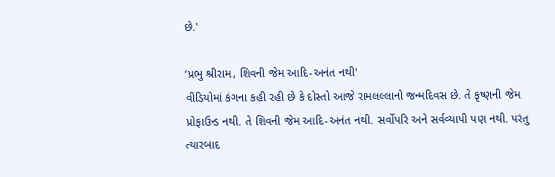છે.'

‘પ્રભુ શ્રીરામ, શિવની જેમ આદિ-અનંત નથી'
વીડિયોમાં કંગના કહી રહી છે કે દોસ્તો આજે રામલલ્લાનો જન્મદિવસ છે. તે કૃષ્ણની જેમ પ્રોફાઉન્ડ નથી. તે શિવની જેમ આદિ-અનંત નથી. સર્વોપરિ અને સર્વવ્યાપી પણ નથી. પરંતુ ત્યારબાદ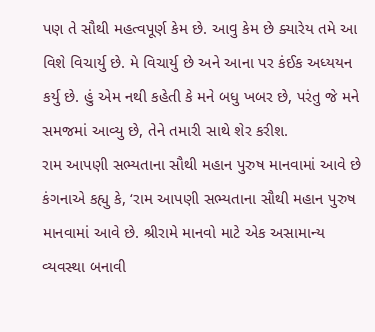પણ તે સૌથી મહત્વપૂર્ણ કેમ છે. આવુ કેમ છે ક્યારેય તમે આ વિશે વિચાર્યુ છે. મે વિચાર્યુ છે અને આના પર કંઈક અધ્યયન કર્યુ છે. હું એમ નથી કહેતી કે મને બધુ ખબર છે, પરંતુ જે મને સમજમાં આવ્યુ છે, તેને તમારી સાથે શેર કરીશ.
રામ આપણી સભ્યતાના સૌથી મહાન પુરુષ માનવામાં આવે છે
કંગનાએ કહ્યુ કે, ‘રામ આપણી સભ્યતાના સૌથી મહાન પુરુષ માનવામાં આવે છે. શ્રીરામે માનવો માટે એક અસામાન્ય વ્યવસ્થા બનાવી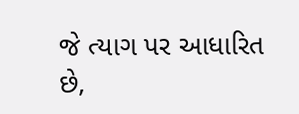જે ત્યાગ પર આધારિત છે,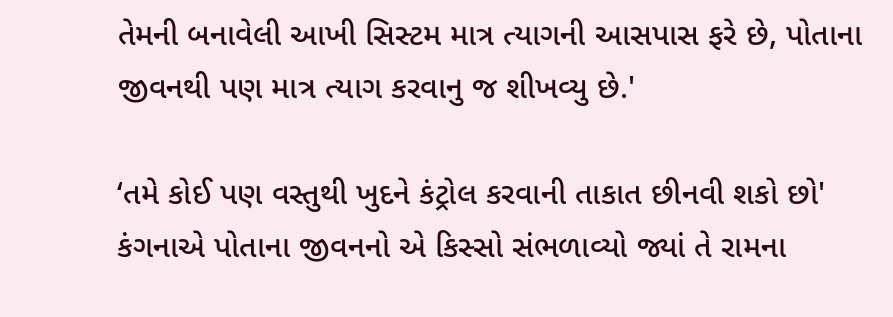તેમની બનાવેલી આખી સિસ્ટમ માત્ર ત્યાગની આસપાસ ફરે છે, પોતાના જીવનથી પણ માત્ર ત્યાગ કરવાનુ જ શીખવ્યુ છે.'

‘તમે કોઈ પણ વસ્તુથી ખુદને કંટ્રોલ કરવાની તાકાત છીનવી શકો છો'
કંગનાએ પોતાના જીવનનો એ કિસ્સો સંભળાવ્યો જ્યાં તે રામના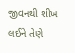જીવનથી શીખ લઈને તેણે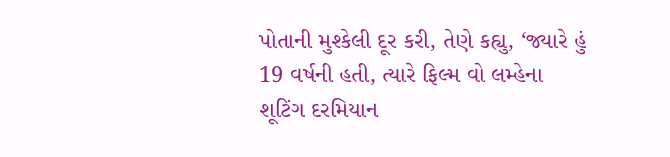પોતાની મુશ્કેલી દૂર કરી, તેણે કહ્યુ, ‘જ્યારે હું 19 વર્ષની હતી, ત્યારે ફિલ્મ વો લમ્હેના શૂટિંગ દરમિયાન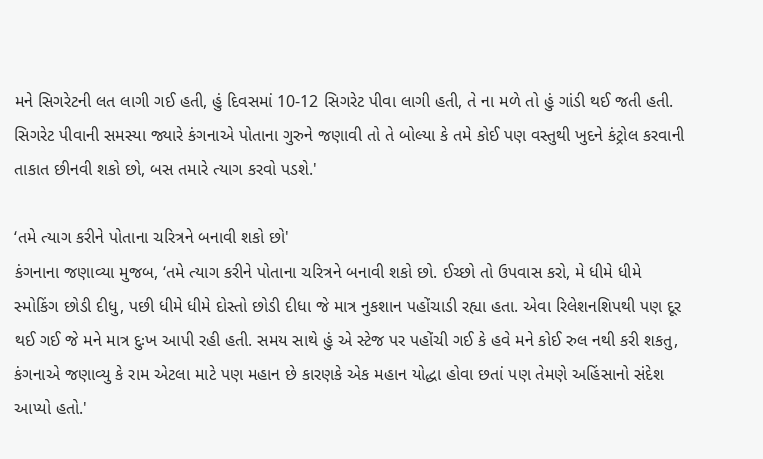મને સિગરેટની લત લાગી ગઈ હતી, હું દિવસમાં 10-12 સિગરેટ પીવા લાગી હતી, તે ના મળે તો હું ગાંડી થઈ જતી હતી. સિગરેટ પીવાની સમસ્યા જ્યારે કંગનાએ પોતાના ગુરુને જણાવી તો તે બોલ્યા કે તમે કોઈ પણ વસ્તુથી ખુદને કંટ્રોલ કરવાની તાકાત છીનવી શકો છો, બસ તમારે ત્યાગ કરવો પડશે.'

‘તમે ત્યાગ કરીને પોતાના ચરિત્રને બનાવી શકો છો'
કંગનાના જણાવ્યા મુજબ, ‘તમે ત્યાગ કરીને પોતાના ચરિત્રને બનાવી શકો છો. ઈચ્છો તો ઉપવાસ કરો, મે ધીમે ધીમે સ્મોકિંગ છોડી દીધુ, પછી ધીમે ધીમે દોસ્તો છોડી દીધા જે માત્ર નુકશાન પહોંચાડી રહ્યા હતા. એવા રિલેશનશિપથી પણ દૂર થઈ ગઈ જે મને માત્ર દુઃખ આપી રહી હતી. સમય સાથે હું એ સ્ટેજ પર પહોંચી ગઈ કે હવે મને કોઈ રુલ નથી કરી શકતુ, કંગનાએ જણાવ્યુ કે રામ એટલા માટે પણ મહાન છે કારણકે એક મહાન યોદ્ધા હોવા છતાં પણ તેમણે અહિંસાનો સંદેશ આપ્યો હતો.'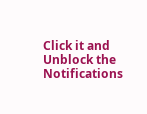Click it and Unblock the Notifications